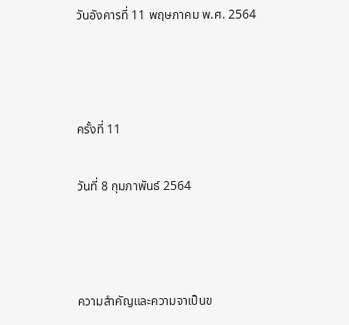วันอังคารที่ 11 พฤษภาคม พ.ศ. 2564



ครั้งที่ 11

วันที่ 8 กุมภาพันธ์ 2564



ความสำคัญและความจาเป็นข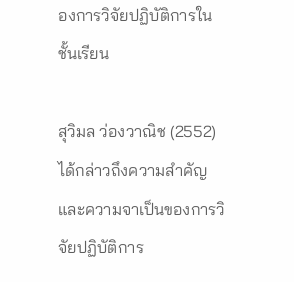องการวิจัยปฏิบัติการในชั้นเรียน

สุวิมล ว่องวาณิช (2552) ได้กล่าวถึงความสำคัญและความจาเป็นของการวิจัยปฏิบัติการ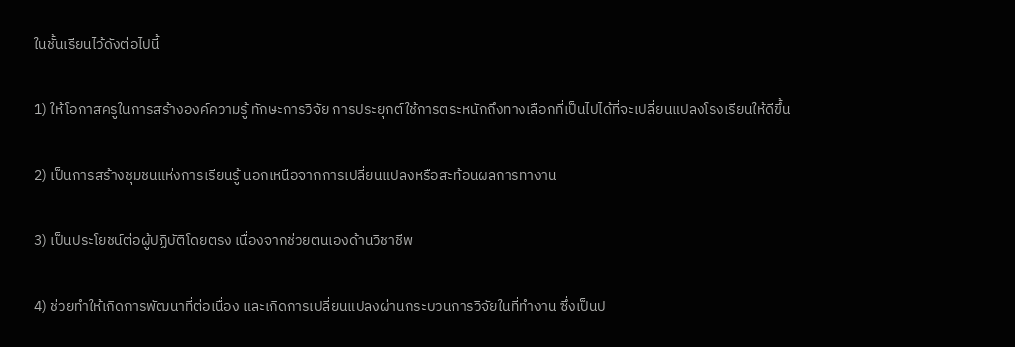ในชั้นเรียนไว้ดังต่อไปนี้

1) ให้โอกาสครูในการสร้างองค์ความรู้ ทักษะการวิจัย การประยุกต์ใช้การตระหนักถึงทางเลือกที่เป็นไปได้ที่จะเปลี่ยนแปลงโรงเรียนให้ดีขึ้น

2) เป็นการสร้างชุมชนแห่งการเรียนรู้ นอกเหนือจากการเปลี่ยนแปลงหรือสะท้อนผลการทางาน

3) เป็นประโยชน์ต่อผู้ปฏิบัติโดยตรง เนื่องจากช่วยตนเองด้านวิชาชีพ

4) ช่วยทำให้เกิดการพัฒนาที่ต่อเนื่อง และเกิดการเปลี่ยนแปลงผ่านกระบวนการวิจัยในที่ทำงาน ซึ่งเป็นป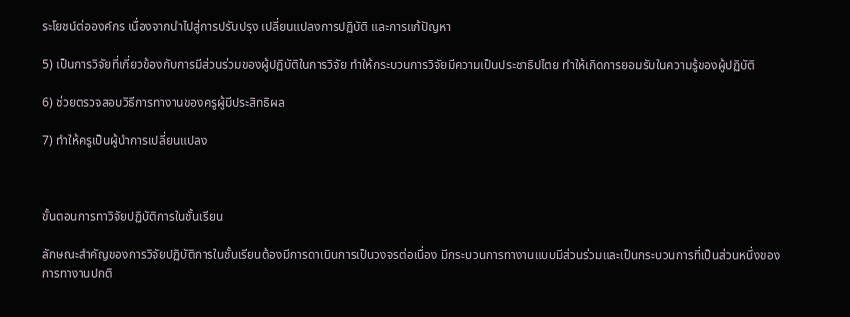ระโยชน์ต่อองค์กร เนื่องจากนำไปสู่การปรับปรุง เปลี่ยนแปลงการปฏิบัติ และการแก้ปัญหา

5) เป็นการวิจัยที่เกี่ยวข้องกับการมีส่วนร่วมของผู้ปฏิบัติในการวิจัย ทำให้กระบวนการวิจัยมีความเป็นประชาธิปไตย ทำให้เกิดการยอมรับในความรู้ของผู้ปฏิบัติ

6) ช่วยตรวจสอบวิธีการทางานของครูผู้มีประสิทธิผล

7) ทำให้ครูเป็นผู้นำการเปลี่ยนแปลง



ขั้นตอนการทาวิจัยปฏิบัติการในชั้นเรียน

ลักษณะสำคัญของการวิจัยปฏิบัติการในชั้นเรียนต้องมีการดาเนินการเป็นวงจรต่อเนื่อง มีกระบวนการทางานแบบมีส่วนร่วมและเป็นกระบวนการที่เป็นส่วนหนึ่งของการทางานปกติ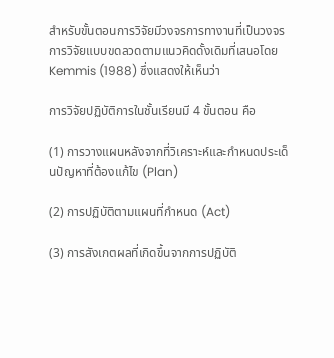สำหรับขั้นตอนการวิจัยมีวงจรการทางานที่เป็นวงจรการวิจัยแบบขดลวดตามแนวคิดดั้งเดิมที่เสนอโดย Kemmis (1988) ซึ่งแสดงให้เห็นว่า

การวิจัยปฏิบัติการในชั้นเรียนมี 4 ขั้นตอน คือ

(1) การวางแผนหลังจากที่วิเคราะห์และกำหนดประเด็นปัญหาที่ต้องแก้ไข (Plan)

(2) การปฏิบัติตามแผนที่กำหนด (Act)

(3) การสังเกตผลที่เกิดขึ้นจากการปฏิบัติ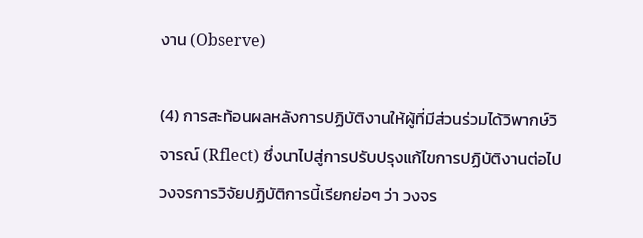งาน (Observe)

(4) การสะท้อนผลหลังการปฏิบัติงานให้ผู้ที่มีส่วนร่วมได้วิพากษ์วิจารณ์ (Rflect) ซึ่งนาไปสู่การปรับปรุงแก้ไขการปฏิบัติงานต่อไป วงจรการวิจัยปฏิบัติการนี้เรียกย่อๆ ว่า วงจร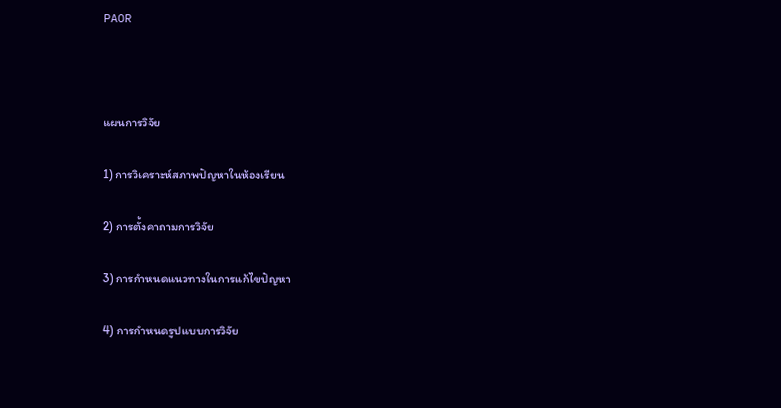PAOR



แผนการวิจัย

1) การวิเคราะห์สภาพปัญหาในห้องเรียน

2) การตั้งคาถามการวิจัย

3) การกำหนดแนวทางในการแก้ไขปัญหา

4) การกำหนดรูปแบบการวิจัย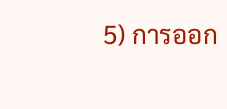5) การออก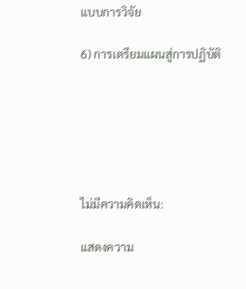แบบการวิจัย

6) การเตรียมแผนสู่การปฏิบัติ






ไม่มีความคิดเห็น:

แสดงความ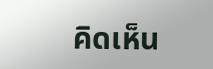คิดเห็น